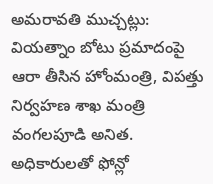అమరావతి ముచ్చట్లు:
వియత్నాం బోటు ప్రమాదంపై ఆరా తీసిన హోంమంత్రి, విపత్తు నిర్వహణ శాఖ మంత్రి వంగలపూడి అనిత.
అధికారులతో ఫోన్లో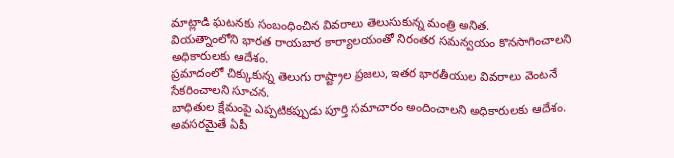మాట్లాడి ఘటనకు సంబంధించిన వివరాలు తెలుసుకున్న మంత్రి అనిత.
వియత్నాంలోని భారత రాయబార కార్యాలయంతో నిరంతర సమన్వయం కొనసాగించాలని అధికారులకు ఆదేశం.
ప్రమాదంలో చిక్కుకున్న తెలుగు రాష్ట్రాల ప్రజలు, ఇతర భారతీయుల వివరాలు వెంటనే సేకరించాలని సూచన.
బాధితుల క్షేమంపై ఎప్పటికప్పుడు పూర్తి సమాచారం అందించాలని అధికారులకు ఆదేశం.
అవసరమైతే ఏపీ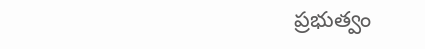ప్రభుత్వం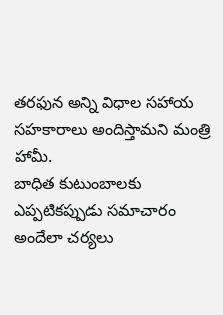తరఫున అన్ని విధాల సహాయ సహకారాలు అందిస్తామని మంత్రి హామీ.
బాధిత కుటుంబాలకు ఎప్పటికప్పుడు సమాచారం అందేలా చర్యలు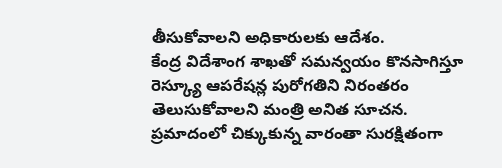తీసుకోవాలని అధికారులకు ఆదేశం.
కేంద్ర విదేశాంగ శాఖతో సమన్వయం కొనసాగిస్తూ రెస్క్యూ ఆపరేషన్ల పురోగతిని నిరంతరం తెలుసుకోవాలని మంత్రి అనిత సూచన.
ప్రమాదంలో చిక్కుకున్న వారంతా సురక్షితంగా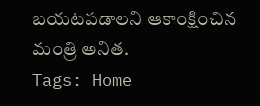బయటపడాలని ఆకాంక్షించిన మంత్రి అనిత.
Tags: Home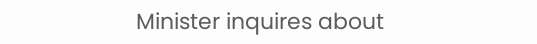Minister inquires about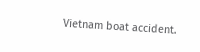Vietnam boat accident.